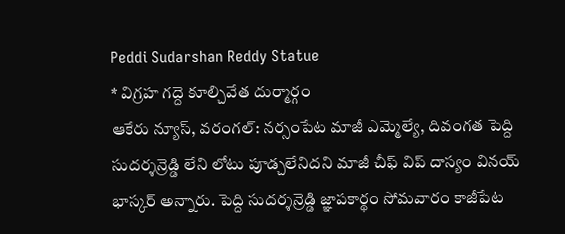Peddi Sudarshan Reddy Statue
* విగ్రహ గద్దె కూల్చివేత దుర్మార్గం
ఆకేరు న్యూస్, వరంగల్: నర్సంపేట మాజీ ఎమ్మెల్యే, దివంగత పెద్ది సుదర్శన్రెడ్డి లేని లోటు పూడ్చలేనిదని మాజీ చీఫ్ విప్ దాస్యం వినయ్ భాస్కర్ అన్నారు. పెద్ది సుదర్శన్రెడ్డి జ్ఞాపకార్థం సోమవారం కాజీపేట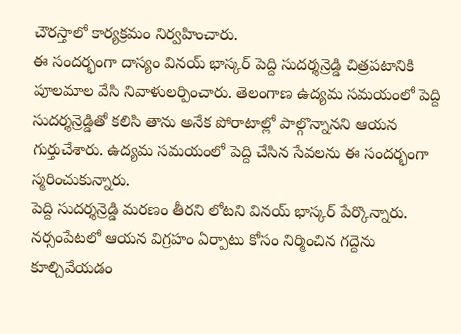చౌరస్తాలో కార్యక్రమం నిర్వహించారు.
ఈ సందర్భంగా దాస్యం వినయ్ భాస్కర్ పెద్ది సుదర్శన్రెడ్డి చిత్రపటానికి పూలమాల వేసి నివాళులర్పించారు. తెలంగాణ ఉద్యమ సమయంలో పెద్ది సుదర్శన్రెడ్డితో కలిసి తాను అనేక పోరాటాల్లో పాల్గొన్నానని ఆయన గుర్తుచేశారు. ఉద్యమ సమయంలో పెద్ది చేసిన సేవలను ఈ సందర్భంగా స్మరించుకున్నారు.
పెద్ది సుదర్శన్రెడ్డి మరణం తీరని లోటని వినయ్ భాస్కర్ పేర్కొన్నారు. నర్సంపేటలో ఆయన విగ్రహం ఏర్పాటు కోసం నిర్మించిన గద్దెను కూల్చివేయడం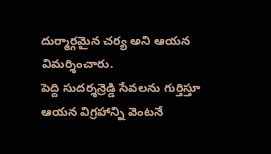దుర్మార్గమైన చర్య అని ఆయన విమర్శించారు.
పెద్ది సుదర్శన్రెడ్డి సేవలను గుర్తిస్తూ ఆయన విగ్రహాన్ని వెంటనే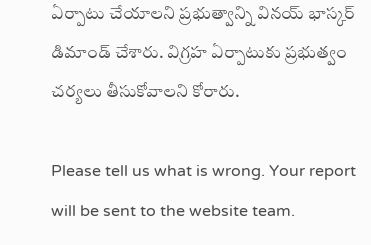ఏర్పాటు చేయాలని ప్రభుత్వాన్ని వినయ్ భాస్కర్ డిమాండ్ చేశారు. విగ్రహ ఏర్పాటుకు ప్రభుత్వం చర్యలు తీసుకోవాలని కోరారు.

Please tell us what is wrong. Your report will be sent to the website team.